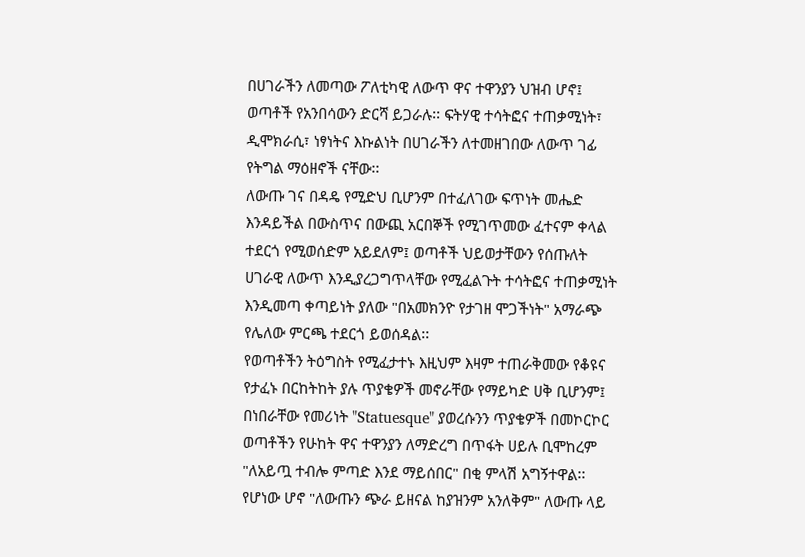በሀገራችን ለመጣው ፖለቲካዊ ለውጥ ዋና ተዋንያን ህዝብ ሆኖ፤ ወጣቶች የአንበሳውን ድርሻ ይጋራሉ፡፡ ፍትሃዊ ተሳትፎና ተጠቃሚነት፣ ዲሞክራሲ፣ ነፃነትና እኩልነት በሀገራችን ለተመዘገበው ለውጥ ገፊ የትግል ማዕዘኖች ናቸው፡፡
ለውጡ ገና በዳዴ የሚድህ ቢሆንም በተፈለገው ፍጥነት መሔድ እንዳይችል በውስጥና በውጪ አርበኞች የሚገጥመው ፈተናም ቀላል ተደርጎ የሚወሰድም አይደለም፤ ወጣቶች ህይወታቸውን የሰጡለት ሀገራዊ ለውጥ እንዲያረጋግጥላቸው የሚፈልጉት ተሳትፎና ተጠቃሚነት እንዲመጣ ቀጣይነት ያለው "በአመክንዮ የታገዘ ሞጋችነት" አማራጭ የሌለው ምርጫ ተደርጎ ይወሰዳል፡፡
የወጣቶችን ትዕግስት የሚፈታተኑ እዚህም እዛም ተጠራቅመው የቆዩና የታፈኑ በርከትከት ያሉ ጥያቄዎች መኖራቸው የማይካድ ሀቅ ቢሆንም፤ በነበራቸው የመሪነት "Statuesque" ያወረሱንን ጥያቄዎች በመኮርኮር ወጣቶችን የሁከት ዋና ተዋንያን ለማድረግ በጥፋት ሀይሉ ቢሞከረም "ለአይጧ ተብሎ ምጣድ እንደ ማይሰበር" በቂ ምላሽ አግኝተዋል፡፡
የሆነው ሆኖ "ለውጡን ጭራ ይዘናል ከያዝንም አንለቅም" ለውጡ ላይ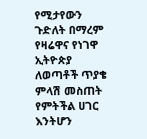የሚታየውን ጉድለት በማረም የዛሬዋና የነገዋ ኢትዮጵያ ለወጣቶች ጥያቄ ምላሽ መስጠት የምትችል ሀገር እንትሆን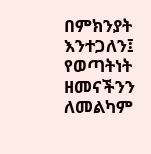በምክንያት እንተጋለን፤ የወጣትነት ዘመናችንን ለመልካም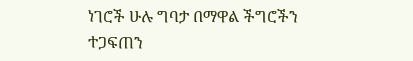ነገሮች ሁሉ ግባታ በማዋል ችግሮችን ተጋፍጠን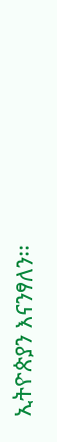ኢትዮጵያን እናንፃለን፡፡